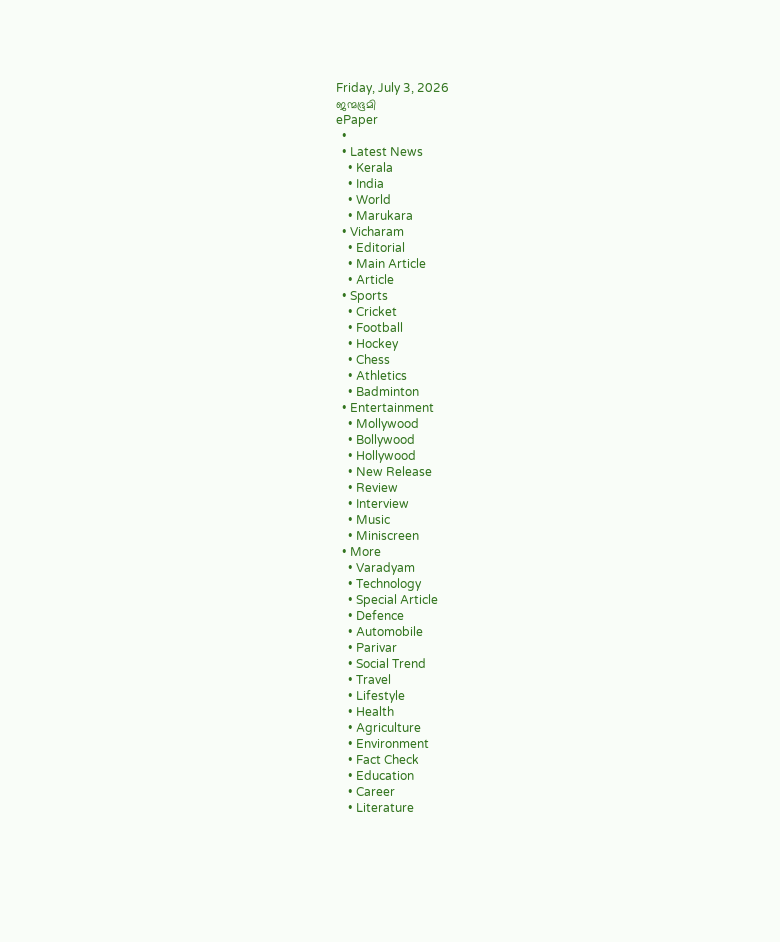Friday, July 3, 2026
ജന്മഭൂമി
ePaper
  •
  • Latest News
    • Kerala
    • India
    • World
    • Marukara
  • Vicharam
    • Editorial
    • Main Article
    • Article
  • Sports
    • Cricket
    • Football
    • Hockey
    • Chess
    • Athletics
    • Badminton
  • Entertainment
    • Mollywood
    • Bollywood
    • Hollywood
    • New Release
    • Review
    • Interview
    • Music
    • Miniscreen
  • More
    • Varadyam
    • Technology
    • Special Article
    • Defence
    • Automobile
    • Parivar
    • Social Trend
    • Travel
    • Lifestyle
    • Health
    • Agriculture
    • Environment
    • Fact Check
    • Education
    • Career
    • Literature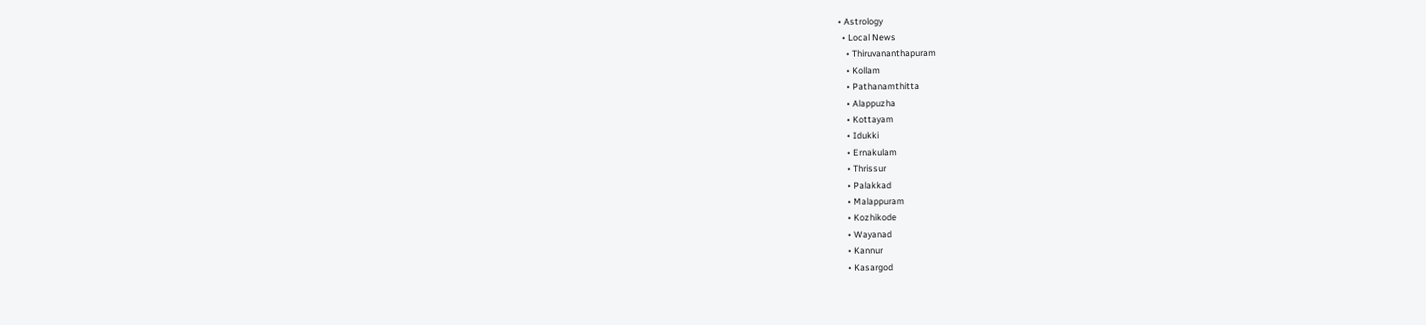• Astrology
  • Local News
    • Thiruvananthapuram
    • Kollam
    • Pathanamthitta
    • Alappuzha
    • Kottayam
    • Idukki
    • Ernakulam
    • Thrissur
    • Palakkad
    • Malappuram
    • Kozhikode
    • Wayanad
    • Kannur
    • Kasargod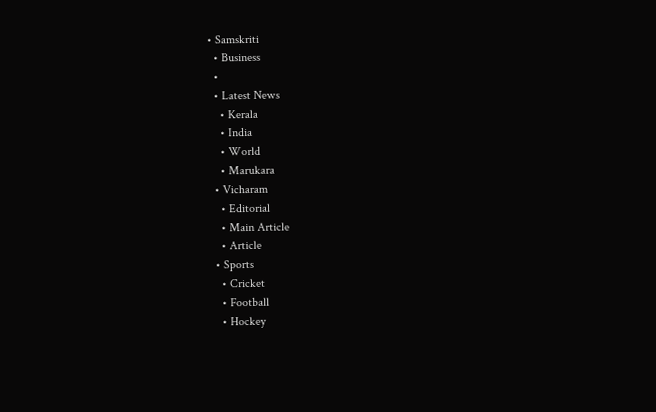• Samskriti
  • Business
  •
  • Latest News
    • Kerala
    • India
    • World
    • Marukara
  • Vicharam
    • Editorial
    • Main Article
    • Article
  • Sports
    • Cricket
    • Football
    • Hockey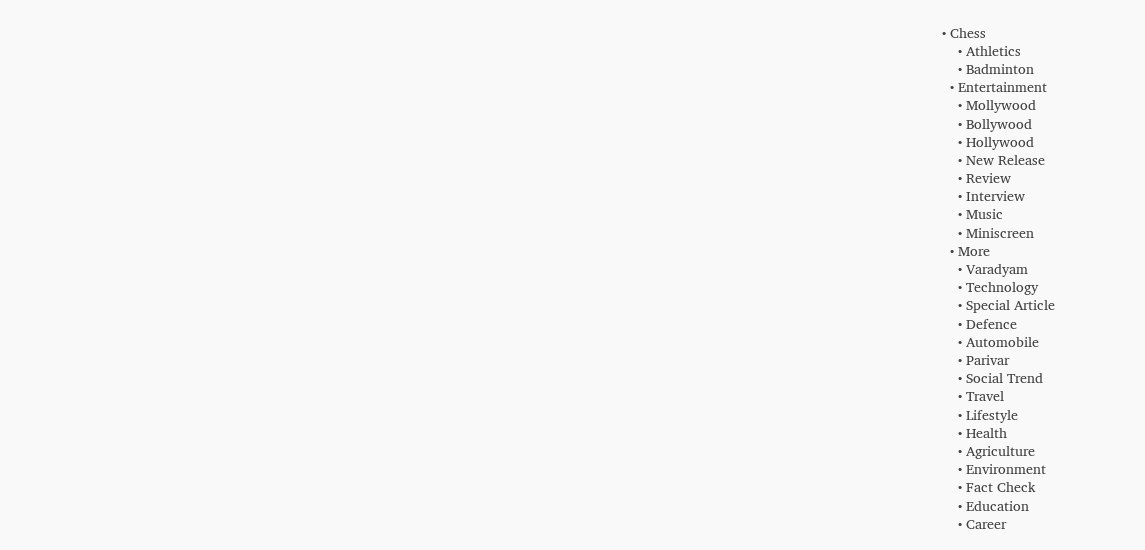• Chess
    • Athletics
    • Badminton
  • Entertainment
    • Mollywood
    • Bollywood
    • Hollywood
    • New Release
    • Review
    • Interview
    • Music
    • Miniscreen
  • More
    • Varadyam
    • Technology
    • Special Article
    • Defence
    • Automobile
    • Parivar
    • Social Trend
    • Travel
    • Lifestyle
    • Health
    • Agriculture
    • Environment
    • Fact Check
    • Education
    • Career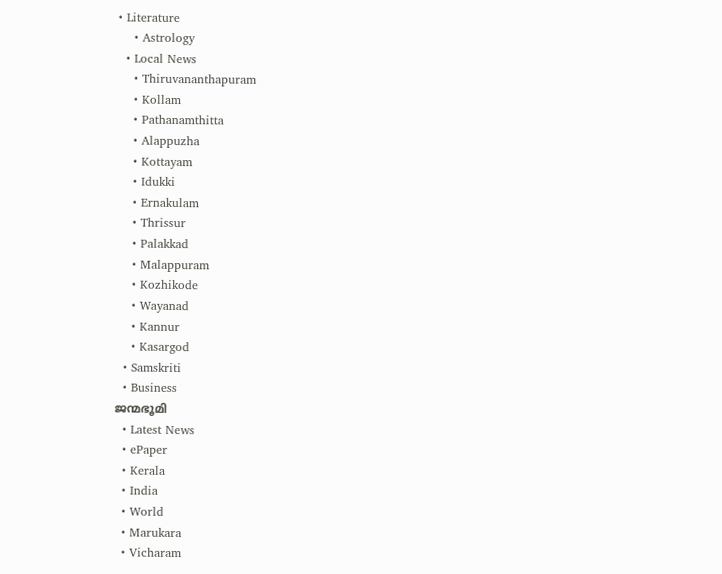• Literature
    • Astrology
  • Local News
    • Thiruvananthapuram
    • Kollam
    • Pathanamthitta
    • Alappuzha
    • Kottayam
    • Idukki
    • Ernakulam
    • Thrissur
    • Palakkad
    • Malappuram
    • Kozhikode
    • Wayanad
    • Kannur
    • Kasargod
  • Samskriti
  • Business
ജന്മഭൂമി
  • Latest News
  • ePaper
  • Kerala
  • India
  • World
  • Marukara
  • Vicharam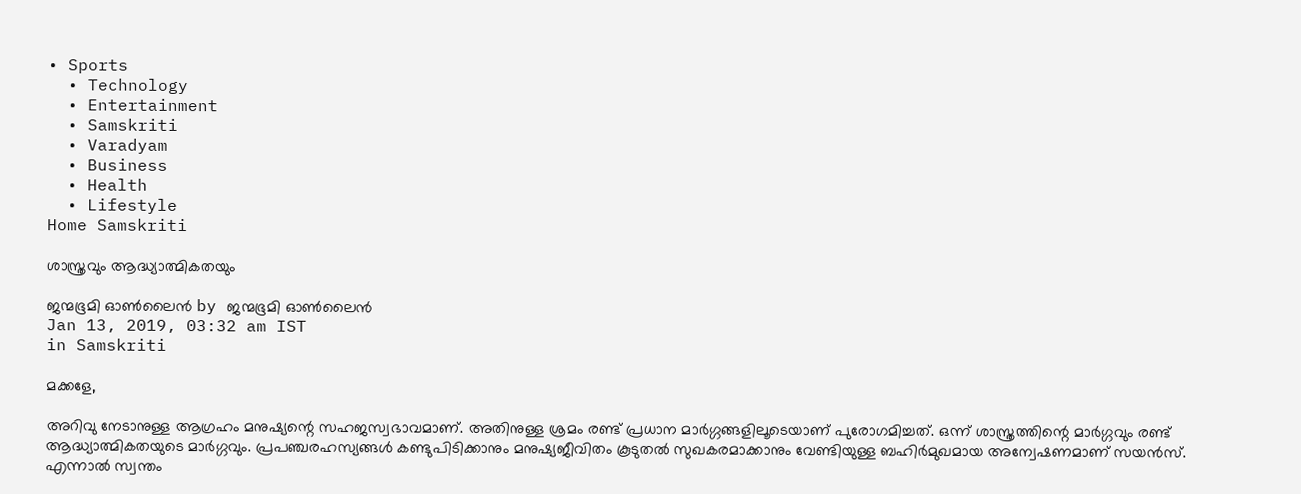• Sports
  • Technology
  • Entertainment
  • Samskriti
  • Varadyam
  • Business
  • Health
  • Lifestyle
Home Samskriti

ശാസ്ത്രവും ആദ്ധ്യാത്മികതയും

ജന്മഭൂമി ഓണ്‍ലൈന്‍ by ജന്മഭൂമി ഓണ്‍ലൈന്‍
Jan 13, 2019, 03:32 am IST
in Samskriti

മക്കളേ,

അറിവു നേടാനുള്ള ആഗ്രഹം മനുഷ്യന്റെ സഹജസ്വഭാവമാണ്. അതിനുള്ള ശ്രമം രണ്ട് പ്രധാന മാര്‍ഗ്ഗങ്ങളിലൂടെയാണ് പുരോഗമിച്ചത്. ഒന്ന് ശാസ്ത്രത്തിന്റെ മാര്‍ഗ്ഗവും രണ്ട് ആദ്ധ്യാത്മികതയുടെ മാര്‍ഗ്ഗവും. പ്രപഞ്ചരഹസ്യങ്ങള്‍ കണ്ടുപിടിക്കാനും മനുഷ്യജീവിതം കൂടുതല്‍ സുഖകരമാക്കാനും വേണ്ടിയുള്ള ബഹിര്‍മുഖമായ അന്വേഷണമാണ് സയന്‍സ്. എന്നാല്‍ സ്വന്തം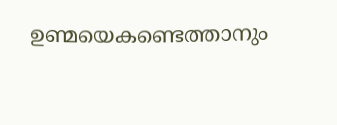ഉണ്മയെകണ്ടെത്താനും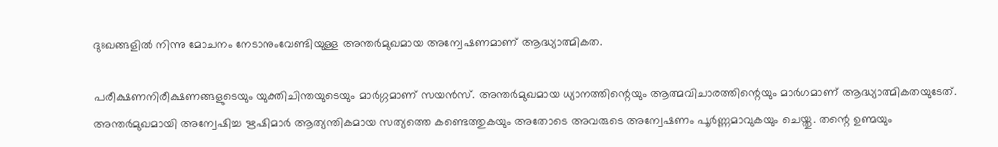ദുഃഖങ്ങളില്‍ നിന്നു മോചനം നേടാനുംവേണ്ടിയുള്ള അന്തര്‍മുഖമായ അന്വേഷണമാണ് ആദ്ധ്യാത്മികത.

പരീക്ഷണനിരീക്ഷണങ്ങളുടെയും യുക്തിചിന്തയുടെയും മാര്‍ഗ്ഗമാണ് സയന്‍സ്. അന്തര്‍മുഖമായ ധ്യാനത്തിന്റെയും ആത്മവിചാരത്തിന്റെയും മാര്‍ഗമാണ് ആദ്ധ്യാത്മികതയുടേത്.  അന്തര്‍മുഖമായി അന്വേഷിച്ച ഋഷിമാര്‍ ആത്യന്തികമായ സത്യത്തെ കണ്ടെത്തുകയും അതോടെ അവരുടെ അന്വേഷണം പൂര്‍ണ്ണമാവുകയും ചെയ്തു. തന്റെ ഉണ്മയും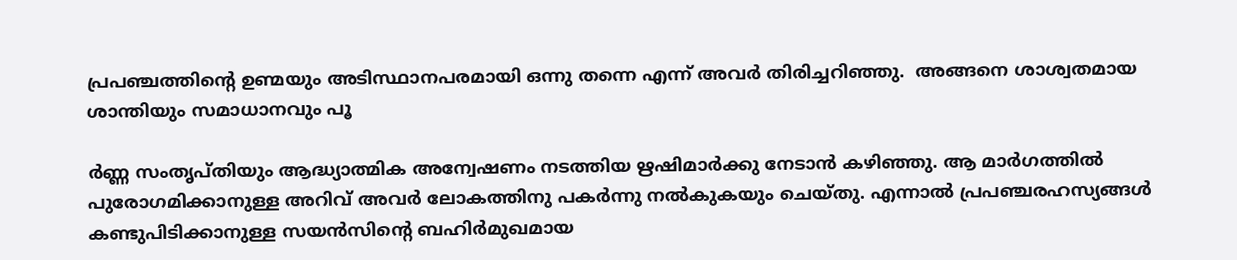പ്രപഞ്ചത്തിന്റെ ഉണ്മയും അടിസ്ഥാനപരമായി ഒന്നു തന്നെ എന്ന് അവര്‍ തിരിച്ചറിഞ്ഞു.  അങ്ങനെ ശാശ്വതമായ ശാന്തിയും സമാധാനവും പൂ

ര്‍ണ്ണ സംതൃപ്തിയും ആദ്ധ്യാത്മിക അന്വേഷണം നടത്തിയ ഋഷിമാര്‍ക്കു നേടാന്‍ കഴിഞ്ഞു. ആ മാര്‍ഗത്തില്‍ പുരോഗമിക്കാനുള്ള അറിവ് അവര്‍ ലോകത്തിനു പകര്‍ന്നു നല്‍കുകയും ചെയ്തു. എന്നാല്‍ പ്രപഞ്ചരഹസ്യങ്ങള്‍ കണ്ടുപിടിക്കാനുള്ള സയന്‍സിന്റെ ബഹിര്‍മുഖമായ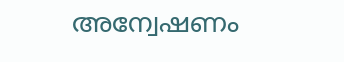അന്വേഷണം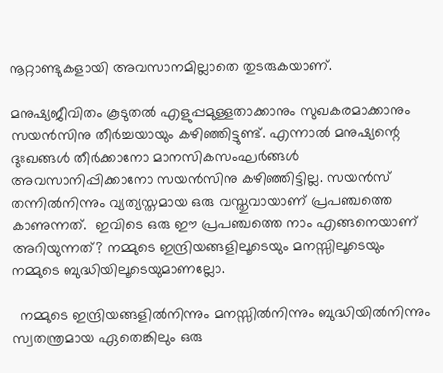നൂറ്റാണ്ടുകളായി അവസാനമില്ലാതെ തുടരുകയാണ്.

മനുഷ്യജീവിതം കൂടുതല്‍ എളുപ്പമുള്ളതാക്കാനും സുഖകരമാക്കാനും സയന്‍സിനു തീര്‍ച്ചയായും കഴിഞ്ഞിട്ടുണ്ട്. എന്നാല്‍ മനുഷ്യന്റെ ദുഃഖങ്ങള്‍ തീര്‍ക്കാനോ മാനസികസംഘര്‍ങ്ങള്‍ അവസാനിപ്പിക്കാനോ സയന്‍സിനു കഴിഞ്ഞിട്ടില്ല. സയന്‍സ് തന്നില്‍നിന്നും വ്യത്യസ്തമായ ഒരു വസ്തുവായാണ് പ്രപഞ്ചത്തെ കാണുന്നത്.  ഇവിടെ ഒരു ഈ പ്രപഞ്ചത്തെ നാം എങ്ങനെയാണ് അറിയുന്നത്? നമ്മുടെ ഇന്ദ്രിയങ്ങളിലൂടെയും മനസ്സിലൂടെയും നമ്മുടെ ബുദ്ധിയിലൂടെയുമാണല്ലോ.

  നമ്മുടെ ഇന്ദ്രിയങ്ങളില്‍നിന്നും മനസ്സില്‍നിന്നും ബുദ്ധിയില്‍നിന്നും സ്വതന്ത്രമായ ഏതെങ്കിലും ഒരു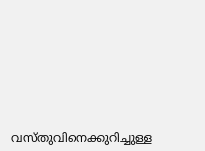വസ്തുവിനെക്കുറിച്ചുള്ള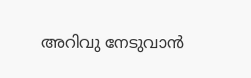അറിവു നേടുവാന്‍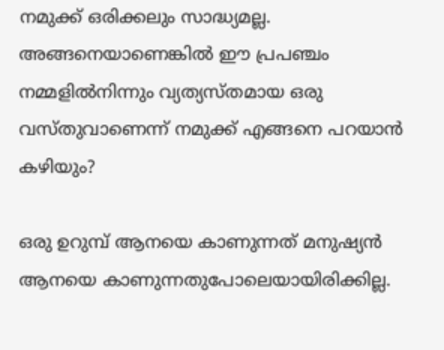നമുക്ക് ഒരിക്കലും സാദ്ധ്യമല്ല. അങ്ങനെയാണെങ്കില്‍ ഈ പ്രപഞ്ചം നമ്മളില്‍നിന്നും വ്യത്യസ്തമായ ഒരു വസ്തുവാണെന്ന് നമുക്ക് എങ്ങനെ പറയാന്‍ കഴിയും?

ഒരു ഉറുമ്പ് ആനയെ കാണുന്നത് മനുഷ്യന്‍ ആനയെ കാണുന്നതുപോലെയായിരിക്കില്ല.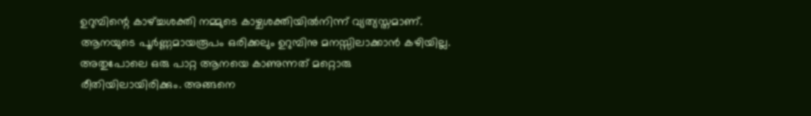ഉറുമ്പിന്റെ കാഴ്‌ച്ചശക്തി നമ്മുടെ കാഴ്ചശക്തിയില്‍നിന്ന് വ്യത്യസ്തമാണ്. ആനയുടെ പൂര്‍ണ്ണമായരൂപം ഒരിക്കലും ഉറുമ്പിനു മനസ്സിലാക്കാന്‍ കഴിയില്ല. അതുപോലെ ഒരു പാറ്റ ആനയെ കാണുന്നത് മറ്റൊരു രീതിയിലായിരിക്കും. അങ്ങനെ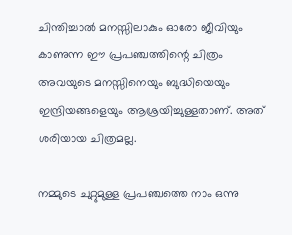ചിന്തിച്ചാല്‍ മനസ്സിലാകും ഓരോ ജീവിയും കാണുന്ന ഈ പ്രപഞ്ചത്തിന്റെ ചിത്രം അവയുടെ മനസ്സിനെയും ബുദ്ധിയെയും ഇന്ദ്രിയങ്ങളെയും ആശ്രയിച്ചുള്ളതാണ്. അത് ശരിയായ ചിത്രമല്ല.

നമ്മുടെ ചുറ്റുമുള്ള പ്രപഞ്ചത്തെ നാം ഒന്നു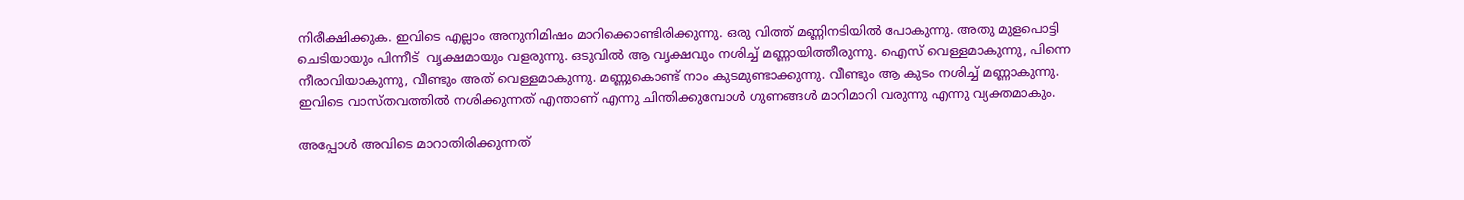നിരീക്ഷിക്കുക. ഇവിടെ എല്ലാം അനുനിമിഷം മാറിക്കൊണ്ടിരിക്കുന്നു. ഒരു വിത്ത് മണ്ണിനടിയില്‍ പോകുന്നു. അതു മുളപൊട്ടി ചെടിയായും പിന്നീട്  വൃക്ഷമായും വളരുന്നു. ഒടുവില്‍ ആ വൃക്ഷവും നശിച്ച് മണ്ണായിത്തീരുന്നു. ഐസ് വെള്ളമാകുന്നു, പിന്നെ നീരാവിയാകുന്നു, വീണ്ടും അത് വെള്ളമാകുന്നു. മണ്ണുകൊണ്ട് നാം കുടമുണ്ടാക്കുന്നു. വീണ്ടും ആ കുടം നശിച്ച് മണ്ണാകുന്നു. ഇവിടെ വാസ്തവത്തില്‍ നശിക്കുന്നത് എന്താണ് എന്നു ചിന്തിക്കുമ്പോള്‍ ഗുണങ്ങള്‍ മാറിമാറി വരുന്നു എന്നു വ്യക്തമാകും.

അപ്പോള്‍ അവിടെ മാറാതിരിക്കുന്നത്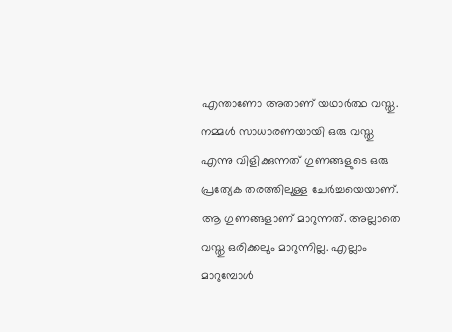എന്താണോ അതാണ് യഥാര്‍ത്ഥ വസ്തു. നമ്മള്‍ സാധാരണയായി ഒരു വസ്തു എന്നു വിളിക്കുന്നത് ഗുണങ്ങളുടെ ഒരു പ്രത്യേക തരത്തിലുള്ള ചേര്‍ച്ചയെയാണ്. ആ ഗുണങ്ങളാണ് മാറുന്നത്. അല്ലാതെ വസ്തു ഒരിക്കലും മാറുന്നില്ല. എല്ലാം മാറുമ്പോള്‍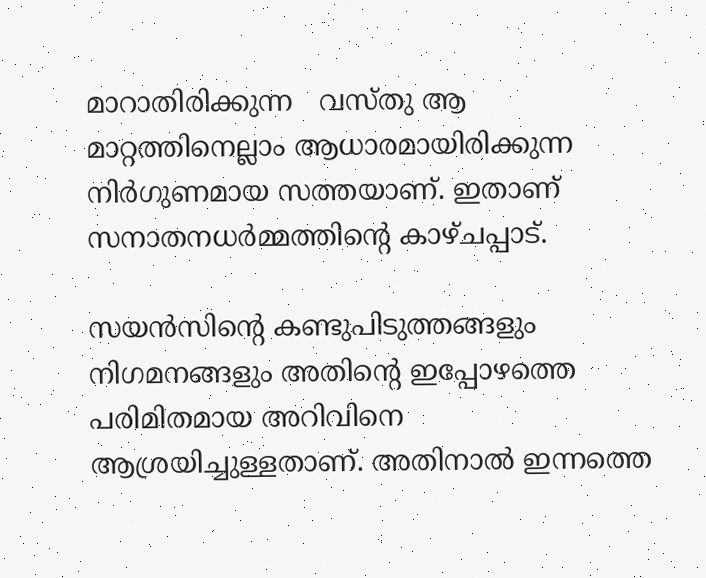മാറാതിരിക്കുന്ന   വസ്തു ആ മാറ്റത്തിനെല്ലാം ആധാരമായിരിക്കുന്ന നിര്‍ഗുണമായ സത്തയാണ്. ഇതാണ് സനാതനധര്‍മ്മത്തിന്റെ കാഴ്ചപ്പാട്.

സയന്‍സിന്റെ കണ്ടുപിടുത്തങ്ങളും നിഗമനങ്ങളും അതിന്റെ ഇപ്പോഴത്തെ പരിമിതമായ അറിവിനെ ആശ്രയിച്ചുള്ളതാണ്. അതിനാല്‍ ഇന്നത്തെ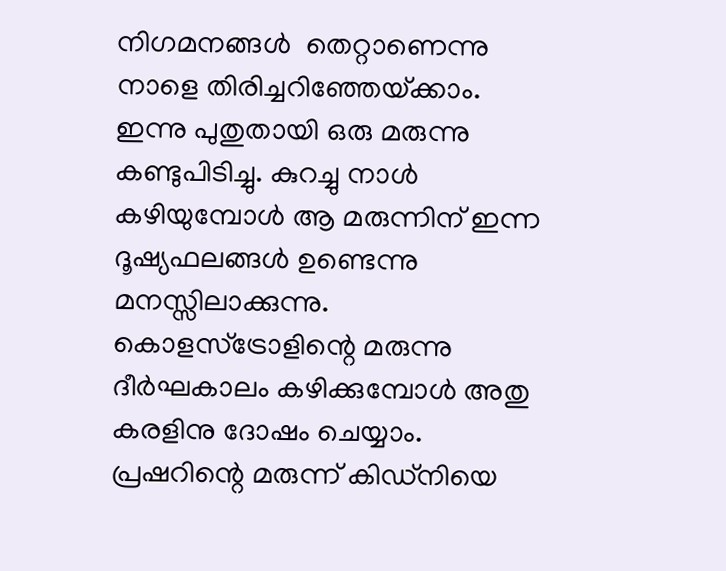നിഗമനങ്ങള്‍  തെറ്റാണെന്നു നാളെ തിരിച്ചറിഞ്ഞേയ്‌ക്കാം.  ഇന്നു പുതുതായി ഒരു മരുന്നു കണ്ടുപിടിച്ചു. കുറച്ചു നാള്‍ കഴിയുമ്പോള്‍ ആ മരുന്നിന് ഇന്ന ദൂഷ്യഫലങ്ങള്‍ ഉണ്ടെന്നു മനസ്സിലാക്കുന്നു. കൊളസ്‌ട്രോളിന്റെ മരുന്നു ദീര്‍ഘകാലം കഴിക്കുമ്പോള്‍ അതു കരളിനു ദോഷം ചെയ്യാം. പ്രഷറിന്റെ മരുന്ന് കിഡ്‌നിയെ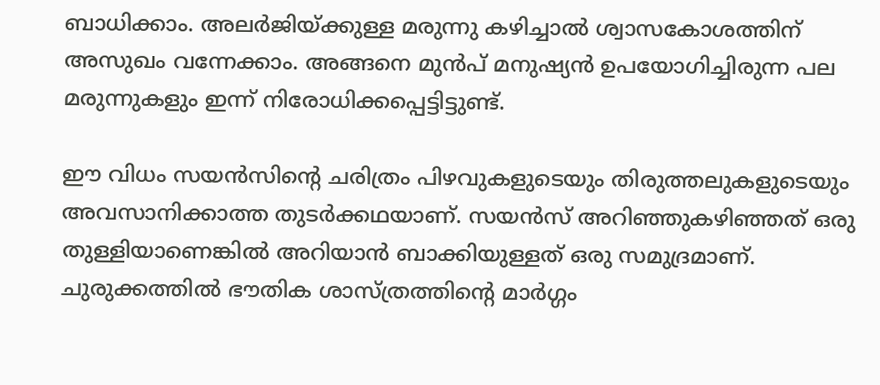ബാധിക്കാം. അലര്‍ജിയ്‌ക്കുള്ള മരുന്നു കഴിച്ചാല്‍ ശ്വാസകോശത്തിന് അസുഖം വന്നേക്കാം. അങ്ങനെ മുന്‍പ് മനുഷ്യന്‍ ഉപയോഗിച്ചിരുന്ന പല മരുന്നുകളും ഇന്ന് നിരോധിക്കപ്പെട്ടിട്ടുണ്ട്.

ഈ വിധം സയന്‍സിന്റെ ചരിത്രം പിഴവുകളുടെയും തിരുത്തലുകളുടെയും അവസാനിക്കാത്ത തുടര്‍ക്കഥയാണ്. സയന്‍സ് അറിഞ്ഞുകഴിഞ്ഞത് ഒരു തുള്ളിയാണെങ്കില്‍ അറിയാന്‍ ബാക്കിയുള്ളത് ഒരു സമുദ്രമാണ്. ചുരുക്കത്തില്‍ ഭൗതിക ശാസ്ത്രത്തിന്റെ മാര്‍ഗ്ഗം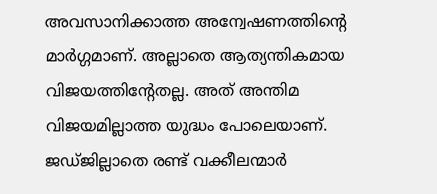അവസാനിക്കാത്ത അന്വേഷണത്തിന്റെ മാര്‍ഗ്ഗമാണ്. അല്ലാതെ ആത്യന്തികമായ വിജയത്തിന്റേതല്ല. അത് അന്തിമ വിജയമില്ലാത്ത യുദ്ധം പോലെയാണ്. ജഡ്ജില്ലാതെ രണ്ട് വക്കീലന്മാര്‍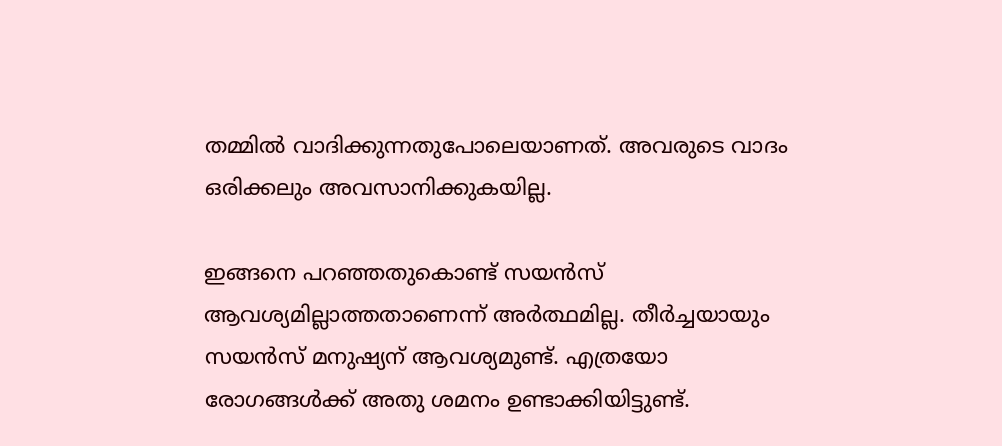തമ്മില്‍ വാദിക്കുന്നതുപോലെയാണത്. അവരുടെ വാദം ഒരിക്കലും അവസാനിക്കുകയില്ല.

ഇങ്ങനെ പറഞ്ഞതുകൊണ്ട് സയന്‍സ് ആവശ്യമില്ലാത്തതാണെന്ന് അര്‍ത്ഥമില്ല. തീര്‍ച്ചയായും സയന്‍സ് മനുഷ്യന് ആവശ്യമുണ്ട്. എത്രയോ രോഗങ്ങള്‍ക്ക് അതു ശമനം ഉണ്ടാക്കിയിട്ടുണ്ട്.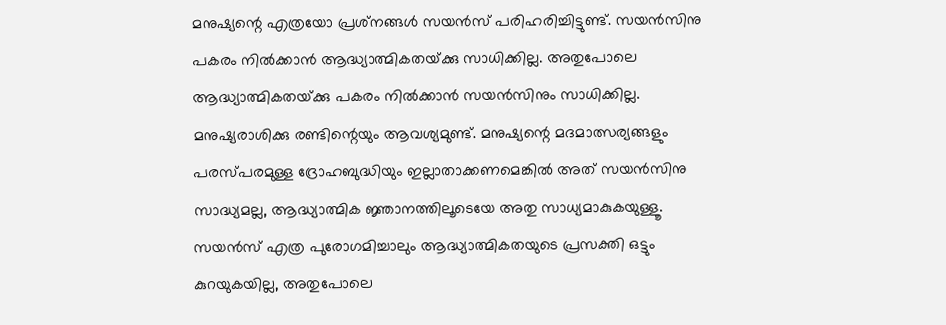മനുഷ്യന്റെ എത്രയോ പ്രശ്‌നങ്ങള്‍ സയന്‍സ് പരിഹരിച്ചിട്ടുണ്ട്. സയന്‍സിനു പകരം നില്‍ക്കാന്‍ ആദ്ധ്യാത്മികതയ്‌ക്കു സാധിക്കില്ല. അതുപോലെ ആദ്ധ്യാത്മികതയ്‌ക്കു പകരം നില്‍ക്കാന്‍ സയന്‍സിനും സാധിക്കില്ല. മനുഷ്യരാശിക്കു രണ്ടിന്റെയും ആവശ്യമുണ്ട്. മനുഷ്യന്റെ മദമാത്സര്യങ്ങളും പരസ്പരമുള്ള ദ്രോഹബുദ്ധിയും ഇല്ലാതാക്കണമെങ്കില്‍ അത് സയന്‍സിനു സാദ്ധ്യമല്ല, ആദ്ധ്യാത്മിക ജ്ഞാനത്തിലൂടെയേ അതു സാധ്യമാകുകയുള്ളൂ. സയന്‍സ് എത്ര പുരോഗമിച്ചാലും ആദ്ധ്യാത്മികതയുടെ പ്രസക്തി ഒട്ടും കുറയുകയില്ല, അതുപോലെ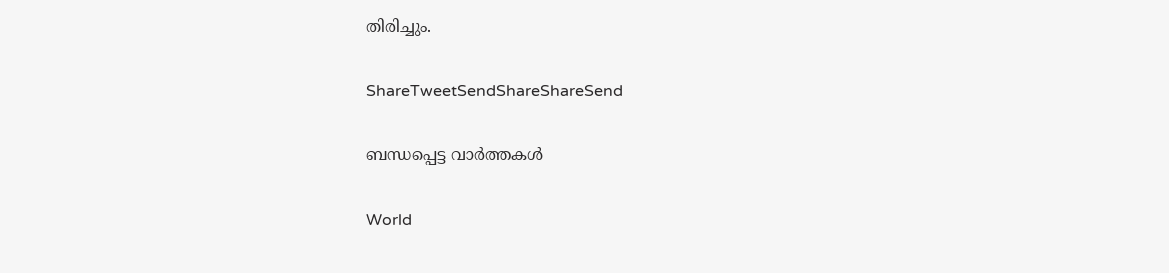തിരിച്ചും.

ShareTweetSendShareShareSend

ബന്ധപ്പെട്ട വാര്‍ത്തകള്‍

World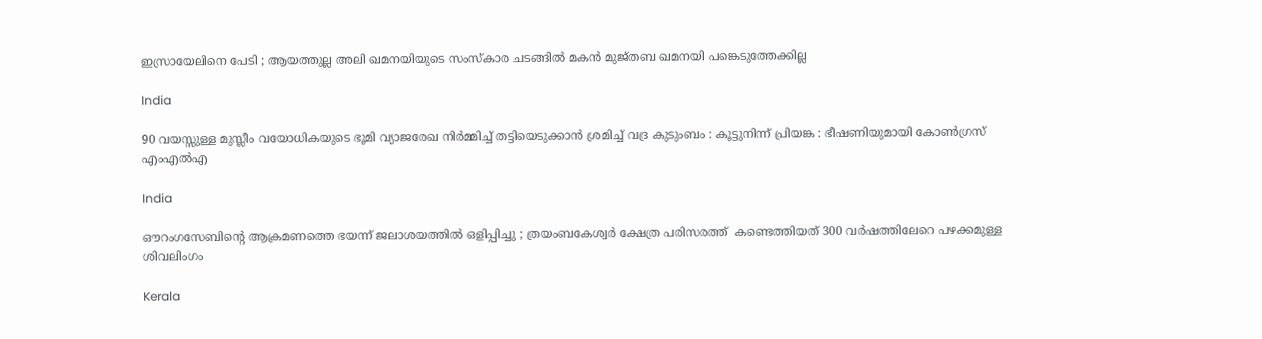ഇസ്രായേലിനെ പേടി ; ആയത്തുല്ല അലി ഖമനയിയുടെ സംസ്കാര ചടങ്ങിൽ മകൻ മുജ്തബ ഖമനയി പങ്കെടുത്തേക്കില്ല

India

90 വയസ്സുള്ള മുസ്ലീം വയോധികയുടെ ഭൂമി വ്യാജരേഖ നിർമ്മിച്ച് തട്ടിയെടുക്കാൻ ശ്രമിച്ച് വദ്ര കുടുംബം : കൂട്ടുനിന്ന് പ്രിയങ്ക : ഭീഷണിയുമായി കോൺഗ്രസ് എംഎൽഎ

India

ഔറംഗസേബിന്റെ ആക്രമണത്തെ ഭയന്ന് ജലാശയത്തിൽ ഒളിപ്പിച്ചു ; ത്രയംബകേശ്വർ ക്ഷേത്ര പരിസരത്ത്  കണ്ടെത്തിയത് 300 വർഷത്തിലേറെ പഴക്കമുള്ള ശിവലിംഗം

Kerala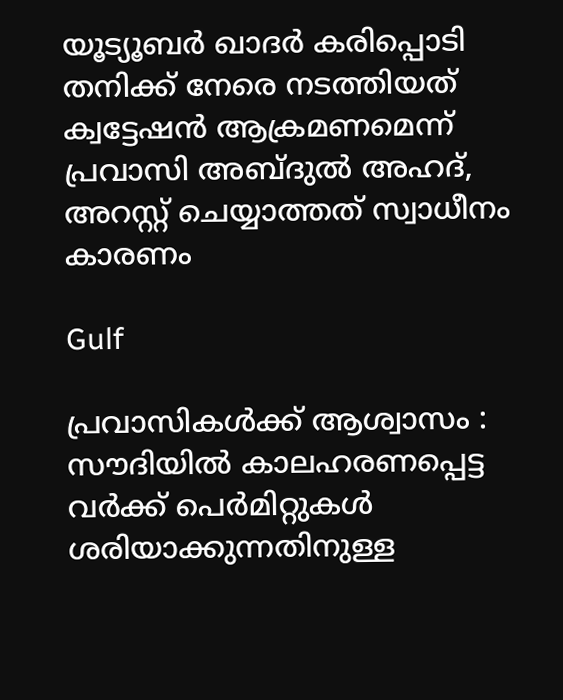യൂട്യൂബര്‍ ഖാദര്‍ കരിപ്പൊടി തനിക്ക് നേരെ നടത്തിയത് ക്വട്ടേഷന്‍ ആക്രമണമെന്ന് പ്രവാസി അബ്ദുല്‍ അഹദ്, അറസ്റ്റ് ചെയ്യാത്തത് സ്വാധീനം കാരണം

Gulf

പ്രവാസികൾക്ക് ആശ്വാസം : സൗദിയിൽ കാലഹരണപ്പെട്ട വർക്ക് പെർമിറ്റുകൾ ശരിയാക്കുന്നതിനുള്ള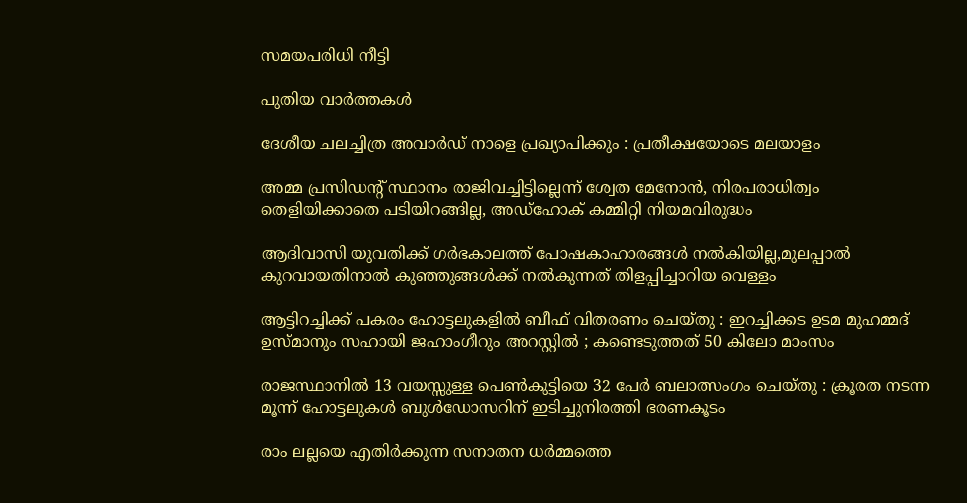സമയപരിധി നീട്ടി

പുതിയ വാര്‍ത്തകള്‍

ദേശീയ ചലച്ചിത്ര അവാര്‍ഡ് നാളെ പ്രഖ്യാപിക്കും : പ്രതീക്ഷയോടെ മലയാളം

അമ്മ പ്രസിഡന്റ് സ്ഥാനം രാജിവച്ചിട്ടില്ലെന്ന് ശ്വേത മേനോന്‍, നിരപരാധിത്വം തെളിയിക്കാതെ പടിയിറങ്ങില്ല, അഡ്‌ഹോക് കമ്മിറ്റി നിയമവിരുദ്ധം

ആദിവാസി യുവതിക്ക് ഗര്‍ഭകാലത്ത് പോഷകാഹാരങ്ങള്‍ നല്‍കിയില്ല,മുലപ്പാല്‍ കുറവായതിനാല്‍ കുഞ്ഞുങ്ങള്‍ക്ക് നല്‍കുന്നത് തിളപ്പിച്ചാറിയ വെള്ളം

ആട്ടിറച്ചിക്ക് പകരം ഹോട്ടലുകളിൽ ബീഫ് വിതരണം ചെയ്തു : ഇറച്ചിക്കട ഉടമ മുഹമ്മദ് ഉസ്മാനും സഹായി ജഹാംഗീറും അറസ്റ്റിൽ ; കണ്ടെടുത്തത് 50 കിലോ മാംസം

രാജസ്ഥാനിൽ 13 വയസ്സുള്ള പെൺകുട്ടിയെ 32 പേർ ബലാത്സംഗം ചെയ്തു : ക്രൂരത നടന്ന മൂന്ന് ഹോട്ടലുകൾ ബുൾഡോസറിന് ഇടിച്ചുനിരത്തി ഭരണകൂടം

രാം ലല്ലയെ എതിർക്കുന്ന സനാതന ധർമ്മത്തെ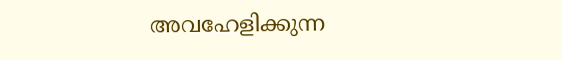അവഹേളിക്കുന്ന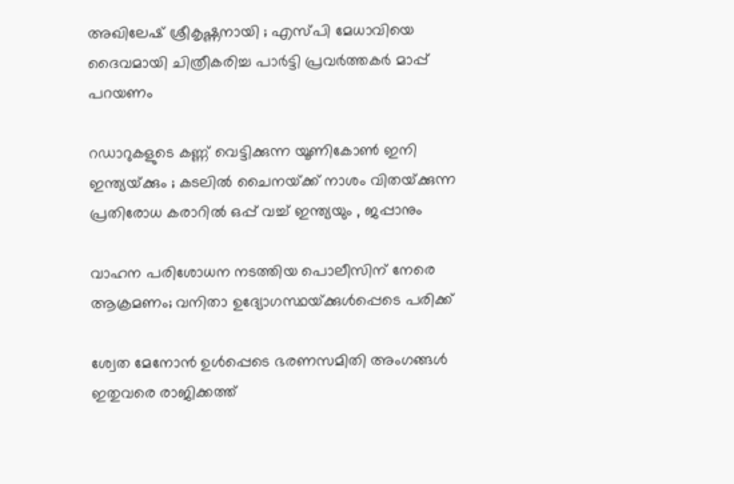അഖിലേഷ് ശ്രീകൃഷ്ണനായി ; എസ്പി മേധാവിയെ ദൈവമായി ചിത്രീകരിച്ച പാർട്ടി പ്രവർത്തകർ മാപ്പ് പറയണം

റഡാറുകളുടെ കണ്ണ് വെട്ടിക്കുന്ന യൂണികോൺ ഇനി ഇന്ത്യയ്‌ക്കും ; കടലിൽ ചൈനയ്‌ക്ക് നാശം വിതയ്‌ക്കുന്ന പ്രതിരോധ കരാറിൽ ഒപ്പ് വച്ച് ഇന്ത്യയും , ജപ്പാനും

വാഹന പരിശോധന നടത്തിയ പൊലീസിന് നേരെ ആക്രമണം; വനിതാ ഉദ്യോഗസ്ഥയ്‌ക്കുള്‍പ്പെടെ പരിക്ക്

ശ്വേത മേനോന്‍ ഉള്‍പ്പെടെ ഭരണസമിതി അംഗങ്ങള്‍ ഇതുവരെ രാജിക്കത്ത്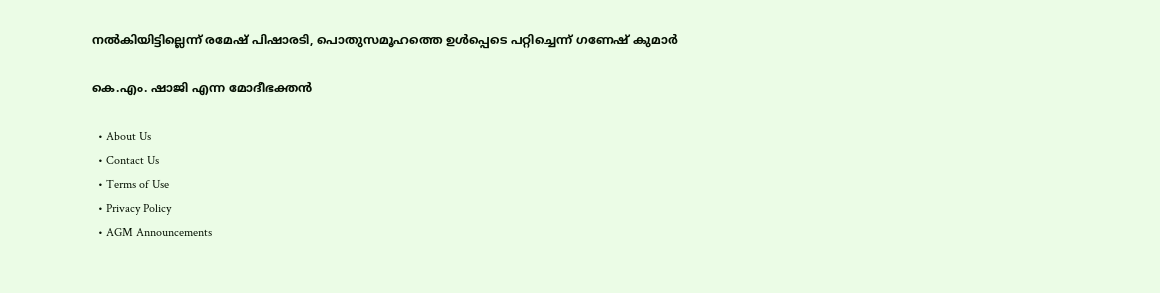നല്‍കിയിട്ടില്ലെന്ന് രമേഷ് പിഷാരടി, പൊതുസമൂഹത്തെ ഉള്‍പ്പെടെ പറ്റിച്ചെന്ന് ഗണേഷ് കുമാര്‍

കെ.എം. ഷാജി എന്ന മോദീഭക്തന്‍

  • About Us
  • Contact Us
  • Terms of Use
  • Privacy Policy
  • AGM Announcements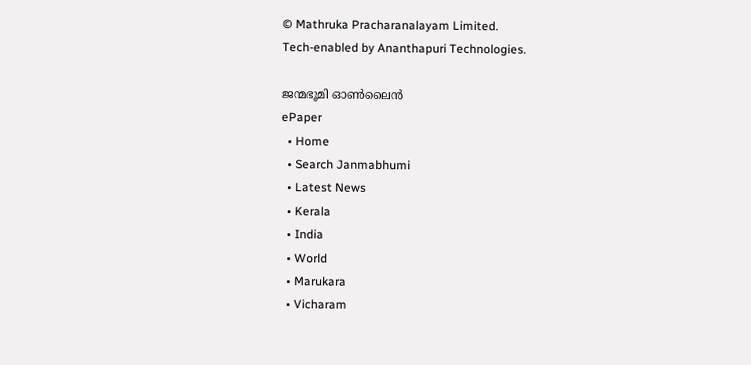© Mathruka Pracharanalayam Limited.
Tech-enabled by Ananthapuri Technologies.

ജന്മഭൂമി ഓണ്‍ലൈന്‍
ePaper
  • Home
  • Search Janmabhumi
  • Latest News
  • Kerala
  • India
  • World
  • Marukara
  • Vicharam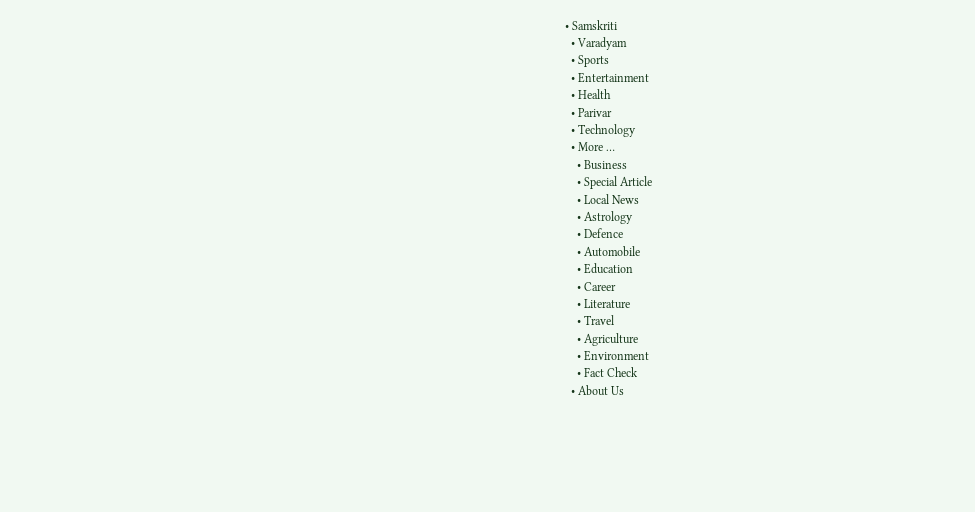• Samskriti
  • Varadyam
  • Sports
  • Entertainment
  • Health
  • Parivar
  • Technology
  • More …
    • Business
    • Special Article
    • Local News
    • Astrology
    • Defence
    • Automobile
    • Education
    • Career
    • Literature
    • Travel
    • Agriculture
    • Environment
    • Fact Check
  • About Us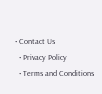• Contact Us
  • Privacy Policy
  • Terms and Conditions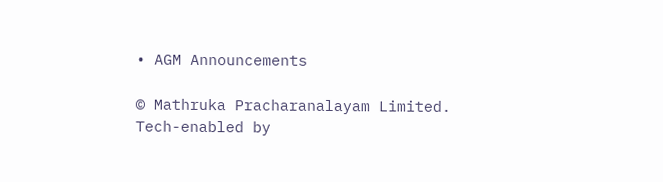• AGM Announcements

© Mathruka Pracharanalayam Limited.
Tech-enabled by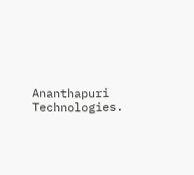Ananthapuri Technologies.